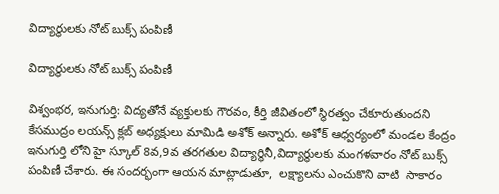విద్యార్థులకు నోట్ బుక్స్ పంపిణీ

విద్యార్థులకు నోట్ బుక్స్ పంపిణీ

విశ్వంభర, ఇనుగుర్తి: విద్యతోనే వ్యక్తులకు గౌరవం, కీర్తి జీవితంలో స్థిరత్వం చేకూరుతుందని కేసముద్రం లయన్స్ క్లబ్ అధ్యక్షులు మామిడి అశోక్ అన్నారు. అశోక్ ఆధ్వర్యంలో మండల కేంద్రం ఇనుగుర్తి లోని హై స్కూల్ 8వ,9వ తరగతుల విద్యార్థినీ,విద్యార్థులకు మంగళవారం నోట్ బుక్స్ పంపిణీ చేశారు. ఈ సందర్భంగా ఆయన మాట్లాడుతూ,  లక్ష్యాలను ఎంచుకొని వాటి  సాకారం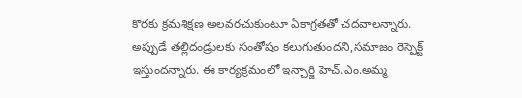కొరకు క్రమశిక్షణ అలవరచుకుంటూ ఏకాగ్రతతో చదవాలన్నారు. అప్పుడే తల్లిదండ్రులకు సంతోషం కలుగుతుందని,సమాజం రెస్పెక్ట్ ఇస్తుందన్నారు. ఈ కార్యక్రమంలో ఇన్చార్జి హెచ్.ఎం.అమ్మ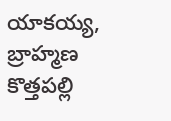యాకయ్య, బ్రాహ్మణ కొత్తపల్లి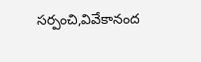సర్పంచి,వివేకానంద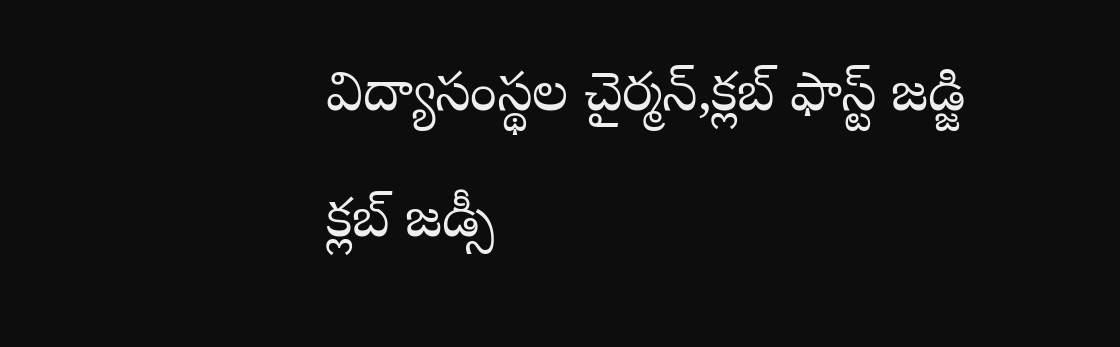విద్యాసంస్థల చైర్మన్,క్లబ్ ఫాస్ట్ జడ్జి క్లబ్ జడ్సీ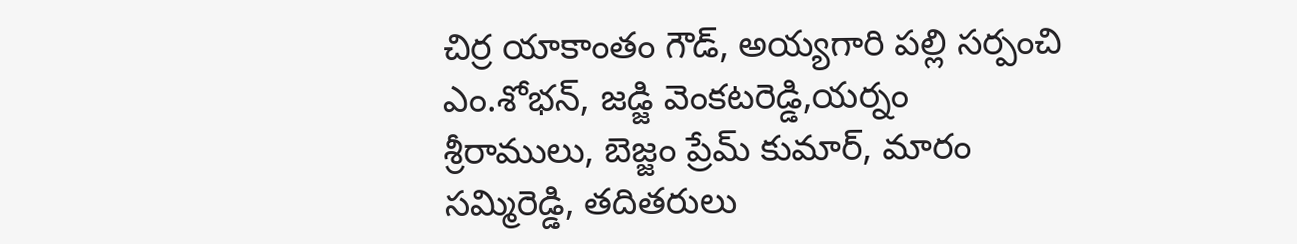చిర్ర యాకాంతం గౌడ్, అయ్యగారి పల్లి సర్పంచి ఎం.శోభన్, జడ్జి వెంకటరెడ్డి,యర్నం శ్రీరాములు, బెజ్జం ప్రేమ్ కుమార్, మారం సమ్మిరెడ్డి, తదితరులు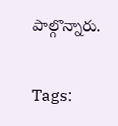పాల్గొన్నారు.

Tags: